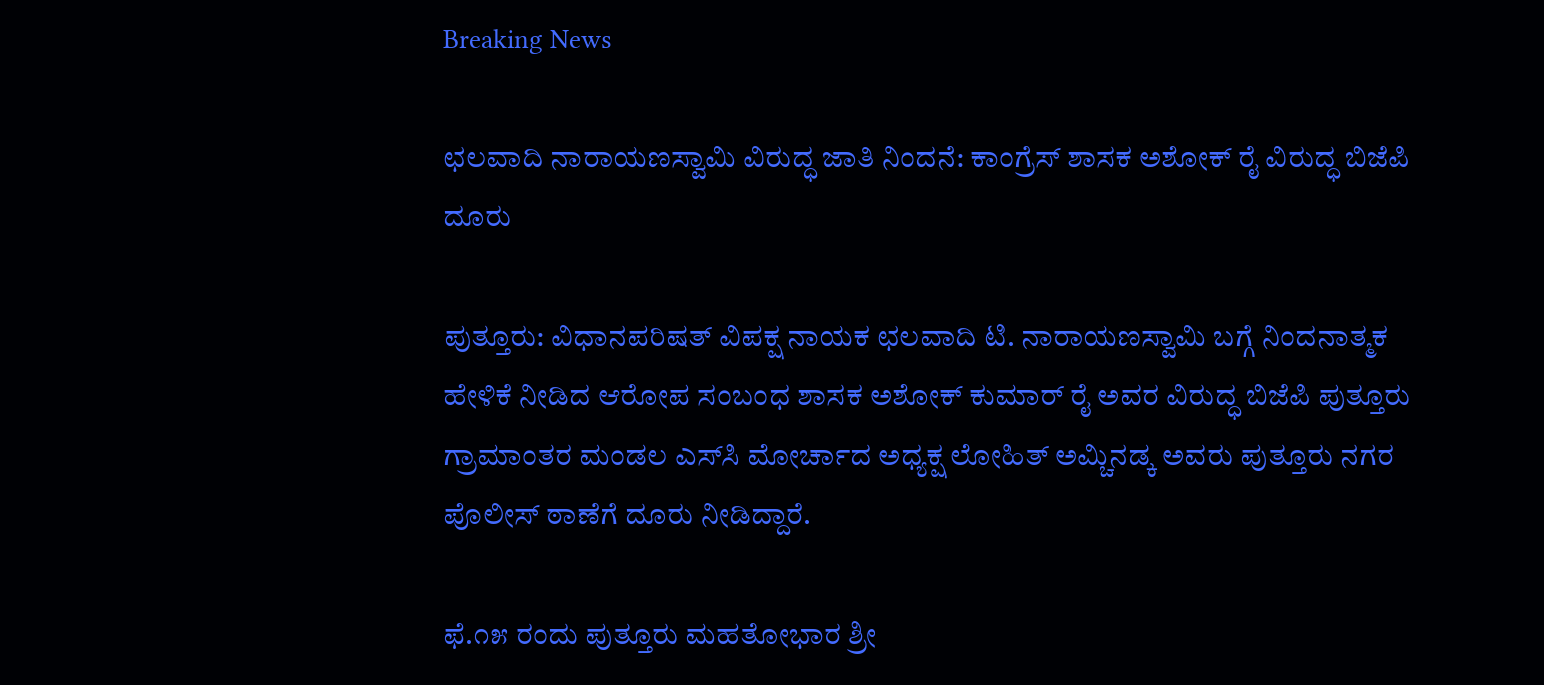Breaking News

ಛಲವಾದಿ ನಾರಾಯಣಸ್ವಾಮಿ ವಿರುದ್ಧ ಜಾತಿ ನಿಂದನೆ: ಕಾಂಗ್ರೆಸ್ ಶಾಸಕ ಅಶೋಕ್ ರೈ ವಿರುದ್ಧ ಬಿಜೆಪಿ ದೂರು

ಪುತ್ತೂರು: ವಿಧಾನಪರಿಷತ್ ವಿಪಕ್ಷ ನಾಯಕ ಛಲವಾದಿ ಟಿ. ನಾರಾಯಣಸ್ವಾಮಿ ಬಗ್ಗೆ ನಿಂದನಾತ್ಮಕ ಹೇಳಿಕೆ ನೀಡಿದ ಆರೋಪ ಸಂಬಂಧ ಶಾಸಕ ಅಶೋಕ್ ಕುಮಾರ್ ರೈ ಅವರ ವಿರುದ್ಧ ಬಿಜೆಪಿ ಪುತ್ತೂರು ಗ್ರಾಮಾಂತರ ಮಂಡಲ ಎಸ್‌ಸಿ ಮೋರ್ಚಾದ ಅಧ್ಯಕ್ಷ ಲೋಹಿತ್ ಅಮ್ಚಿನಡ್ಕ ಅವರು ಪುತ್ತೂರು ನಗರ ಪೊಲೀಸ್ ಠಾಣೆಗೆ ದೂರು ನೀಡಿದ್ದಾರೆ.

ಫೆ.೧೫ ರಂದು ಪುತ್ತೂರು ಮಹತೋಭಾರ ಶ್ರೀ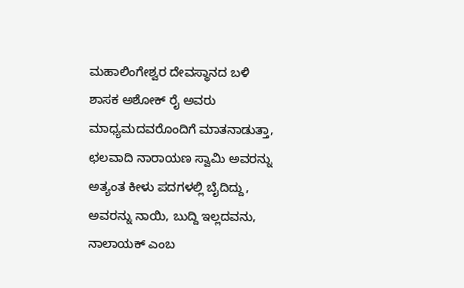ಮಹಾಲಿಂಗೇಶ್ವರ ದೇವಸ್ಥಾನದ ಬಳಿ ಶಾಸಕ ಅಶೋಕ್ ರೈ ಅವರು ಮಾಧ್ಯಮದವರೊಂದಿಗೆ ಮಾತನಾಡುತ್ತಾ, ಛಲವಾದಿ ನಾರಾಯಣ ಸ್ವಾಮಿ ಅವರನ್ನು ಅತ್ಯಂತ ಕೀಳು ಪದಗಳಲ್ಲಿ ಬೈದಿದ್ದು, ಅವರನ್ನು ನಾಯಿ, ಬುದ್ದಿ ಇಲ್ಲದವನು, ನಾಲಾಯಕ್ ಎಂಬ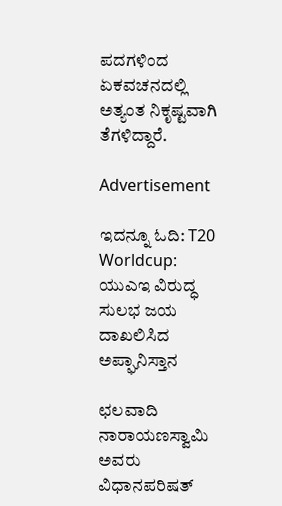ಪದಗಳಿಂದ ಏಕವಚನದಲ್ಲಿ ಅತ್ಯಂತ ನಿಕೃಷ್ಟವಾಗಿ ತೆಗಳಿದ್ದಾರೆ.

Advertisement

ಇದನ್ನೂ ಓದಿ: T20 Worldcup: ಯುಎಇ ವಿರುದ್ಧ ಸುಲಭ ಜಯ ದಾಖಲಿಸಿದ ಅಪ್ಘಾನಿಸ್ತಾನ

ಛಲವಾದಿ ನಾರಾಯಣಸ್ವಾಮಿ ಅವರು ವಿಧಾನಪರಿಷತ್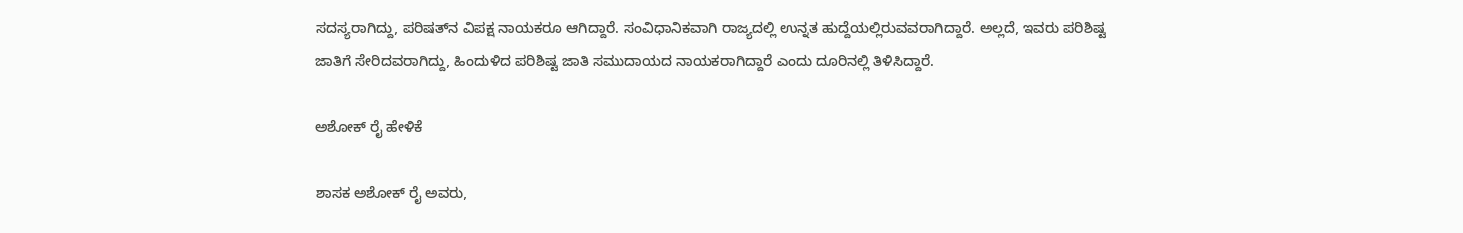ಸದಸ್ಯರಾಗಿದ್ದು, ಪರಿಷತ್‌ನ ವಿಪಕ್ಷ ನಾಯಕರೂ ಆಗಿದ್ದಾರೆ. ಸಂವಿಧಾನಿಕವಾಗಿ ರಾಜ್ಯದಲ್ಲಿ ಉನ್ನತ ಹುದ್ದೆಯಲ್ಲಿರುವವರಾಗಿದ್ದಾರೆ. ಅಲ್ಲದೆ, ಇವರು ಪರಿಶಿಷ್ಟ ಜಾತಿಗೆ ಸೇರಿದವರಾಗಿದ್ದು, ಹಿಂದುಳಿದ ಪರಿಶಿಷ್ಟ ಜಾತಿ ಸಮುದಾಯದ ನಾಯಕರಾಗಿದ್ದಾರೆ ಎಂದು ದೂರಿನಲ್ಲಿ ತಿಳಿಸಿದ್ದಾರೆ.

ಅಶೋಕ್ ರೈ ಹೇಳಿಕೆ

ಶಾಸಕ ಅಶೋಕ್ ರೈ ಅವರು,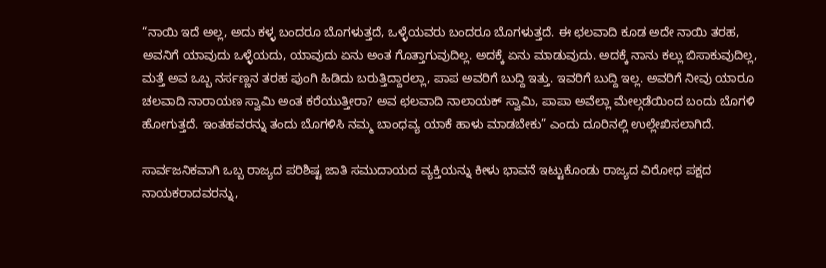“ನಾಯಿ ಇದೆ ಅಲ್ಲ, ಅದು ಕಳ್ಳ ಬಂದರೂ ಬೊಗಳುತ್ತದೆ, ಒಳ್ಳೆಯವರು ಬಂದರೂ ಬೊಗಳುತ್ತದೆ. ಈ ಛಲವಾದಿ ಕೂಡ ಅದೇ ನಾಯಿ ತರಹ, ಅವನಿಗೆ ಯಾವುದು ಒಳ್ಳೆಯದು, ಯಾವುದು ಏನು ಅಂತ ಗೊತ್ತಾಗುವುದಿಲ್ಲ. ಅದಕ್ಕೆ ಏನು ಮಾಡುವುದು. ಅದಕ್ಕೆ ನಾನು ಕಲ್ಲು ಬಿಸಾಕುವುದಿಲ್ಲ, ಮತ್ತೆ ಅವ ಒಬ್ಬ ನರ್ಸಣ್ಣನ ತರಹ ಪುಂಗಿ ಹಿಡಿದು ಬರುತ್ತಿದ್ದಾರಲ್ಲಾ, ಪಾಪ ಅವರಿಗೆ ಬುದ್ದಿ ಇತ್ತು. ಇವರಿಗೆ ಬುದ್ದಿ ಇಲ್ಲ. ಅವರಿಗೆ ನೀವು ಯಾರೂ ಚಲವಾದಿ ನಾರಾಯಣ ಸ್ವಾಮಿ ಅಂತ ಕರೆಯುತ್ತೀರಾ? ಅವ ಛಲವಾದಿ ನಾಲಾಯಕ್ ಸ್ವಾಮಿ, ಪಾಪಾ ಅವೆಲ್ಲಾ ಮೇಲ್ಗಡೆಯಿಂದ ಬಂದು ಬೊಗಳಿ ಹೋಗುತ್ತದೆ. ಇಂತಹವರನ್ನು ತಂದು ಬೊಗಳಿಸಿ ನಮ್ಮ ಬಾಂಧವ್ಯ ಯಾಕೆ ಹಾಳು ಮಾಡಬೇಕು” ಎಂದು ದೂರಿನಲ್ಲಿ ಉಲ್ಲೇಖಿಸಲಾಗಿದೆ.

ಸಾರ್ವಜನಿಕವಾಗಿ ಒಬ್ಬ ರಾಜ್ಯದ ಪರಿಶಿಷ್ಟ ಜಾತಿ ಸಮುದಾಯದ ವ್ಯಕ್ತಿಯನ್ನು ಕೀಳು ಭಾವನೆ ಇಟ್ಟುಕೊಂಡು ರಾಜ್ಯದ ವಿರೋಧ ಪಕ್ಷದ ನಾಯಕರಾದವರನ್ನು,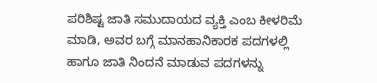ಪರಿಶಿಷ್ಟ ಜಾತಿ ಸಮುದಾಯದ ವ್ಯಕ್ತಿ ಎಂಬ ಕೀಳರಿಮೆ ಮಾಡಿ, ಅವರ ಬಗ್ಗೆ ಮಾನಹಾನಿಕಾರಕ ಪದಗಳಲ್ಲಿ ಹಾಗೂ ಜಾತಿ ನಿಂದನೆ ಮಾಡುವ ಪದಗಳನ್ನು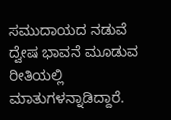ಸಮುದಾಯದ ನಡುವೆ ದ್ವೇಷ ಭಾವನೆ ಮೂಡುವ ರೀತಿಯಲ್ಲಿ ಮಾತುಗಳನ್ನಾಡಿದ್ದಾರೆ.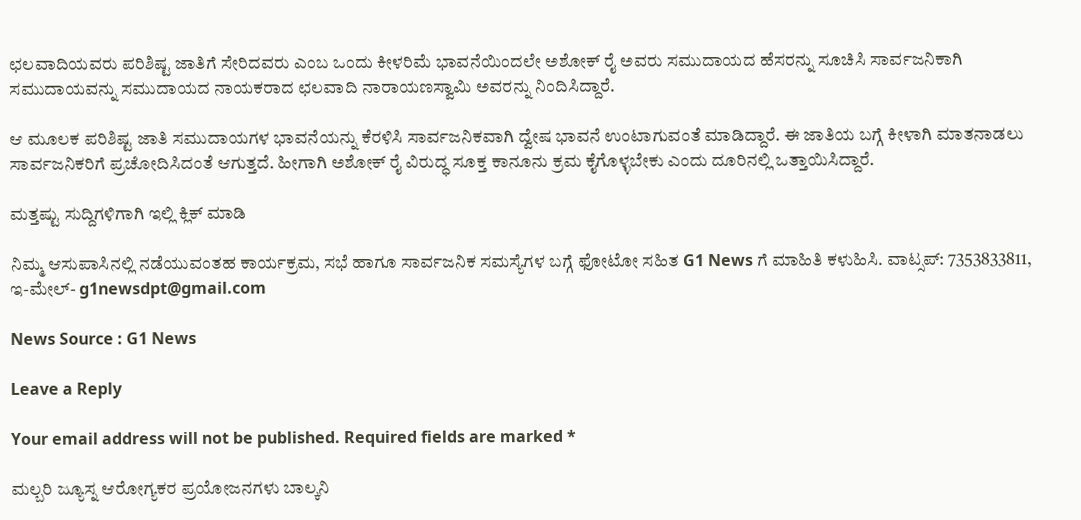ಛಲವಾದಿಯವರು ಪರಿಶಿಷ್ಟ ಜಾತಿಗೆ ಸೇರಿದವರು ಎಂಬ ಒಂದು ಕೀಳರಿಮೆ ಭಾವನೆಯಿಂದಲೇ ಅಶೋಕ್ ರೈ ಅವರು ಸಮುದಾಯದ ಹೆಸರನ್ನು ಸೂಚಿಸಿ ಸಾರ್ವಜನಿಕಾಗಿ ಸಮುದಾಯವನ್ನು ಸಮುದಾಯದ ನಾಯಕರಾದ ಛಲವಾದಿ ನಾರಾಯಣಸ್ವಾಮಿ ಅವರನ್ನು ನಿಂದಿಸಿದ್ದಾರೆ.

ಆ ಮೂಲಕ ಪರಿಶಿಷ್ಟ ಜಾತಿ ಸಮುದಾಯಗಳ ಭಾವನೆಯನ್ನು ಕೆರಳಿಸಿ ಸಾರ್ವಜನಿಕವಾಗಿ ದ್ವೇಷ ಭಾವನೆ ಉಂಟಾಗುವಂತೆ ಮಾಡಿದ್ದಾರೆ. ಈ ಜಾತಿಯ ಬಗ್ಗೆ ಕೀಳಾಗಿ ಮಾತನಾಡಲು ಸಾರ್ವಜನಿಕರಿಗೆ ಪ್ರಚೋದಿಸಿದಂತೆ ಆಗುತ್ತದೆ. ಹೀಗಾಗಿ ಅಶೋಕ್ ರೈ ವಿರುದ್ಧ ಸೂಕ್ತ ಕಾನೂನು ಕ್ರಮ ಕೈಗೊಳ್ಳಬೇಕು ಎಂದು ದೂರಿನಲ್ಲಿ ಒತ್ತಾಯಿಸಿದ್ದಾರೆ.

ಮತ್ತಷ್ಟು ಸುದ್ದಿಗಳಿಗಾಗಿ ಇಲ್ಲಿ ಕ್ಲಿಕ್ ಮಾಡಿ

ನಿಮ್ಮ ಆಸುಪಾಸಿನಲ್ಲಿ ನಡೆಯುವಂತಹ ಕಾರ್ಯಕ್ರಮ, ಸಭೆ ಹಾಗೂ ಸಾರ್ವಜನಿಕ ಸಮಸ್ಯೆಗಳ ಬಗ್ಗೆ ಫೋಟೋ ಸಹಿತ G1 News ಗೆ ಮಾಹಿತಿ ಕಳುಹಿಸಿ. ವಾಟ್ಸಪ್: 7353833811, ಇ-ಮೇಲ್- g1newsdpt@gmail.com

News Source : G1 News

Leave a Reply

Your email address will not be published. Required fields are marked *

ಮಲ್ಬರಿ ಜ್ಯೂಸ್ನ ಆರೋಗ್ಯಕರ ಪ್ರಯೋಜನಗಳು ಬಾಲ್ಕನಿ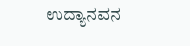ಉದ್ಯಾನವನ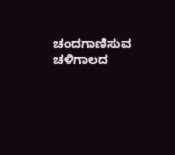ಚಂದಗಾಣಿಸುವ ಚಳಿಗಾಲದ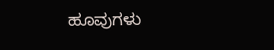ಹೂವುಗಳು